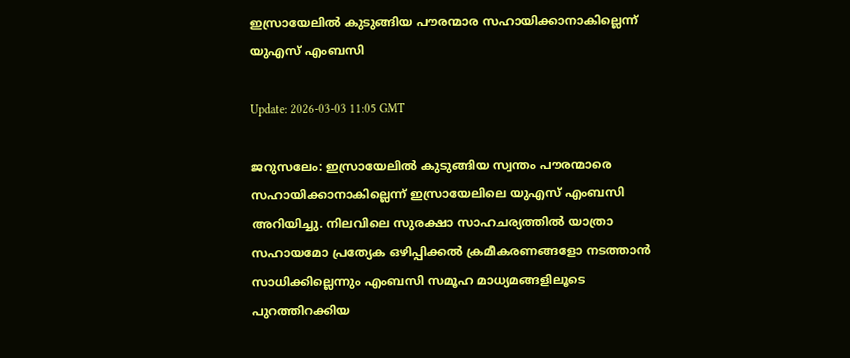ഇസ്രായേലില്‍ കുടുങ്ങിയ പൗരന്മാര സഹായിക്കാനാകില്ലെന്ന് യുഎസ് എംബസി

Update: 2026-03-03 11:05 GMT

ജറുസലേം: ഇസ്രായേലില്‍ കുടുങ്ങിയ സ്വന്തം പൗരന്മാരെ സഹായിക്കാനാകില്ലെന്ന് ഇസ്രായേലിലെ യുഎസ് എംബസി അറിയിച്ചു. നിലവിലെ സുരക്ഷാ സാഹചര്യത്തില്‍ യാത്രാ സഹായമോ പ്രത്യേക ഒഴിപ്പിക്കല്‍ ക്രമീകരണങ്ങളോ നടത്താന്‍ സാധിക്കില്ലെന്നും എംബസി സമൂഹ മാധ്യമങ്ങളിലൂടെ പുറത്തിറക്കിയ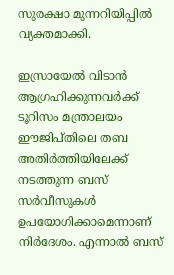സുരക്ഷാ മുന്നറിയിപ്പില്‍ വ്യക്തമാക്കി.

ഇസ്രായേല്‍ വിടാന്‍ ആഗ്രഹിക്കുന്നവര്‍ക്ക് ടൂറിസം മന്ത്രാലയം ഈജിപ്തിലെ തബ അതിര്‍ത്തിയിലേക്ക് നടത്തുന്ന ബസ് സര്‍വീസുകള്‍ ഉപയോഗിക്കാമെന്നാണ് നിര്‍ദേശം. എന്നാല്‍ ബസ്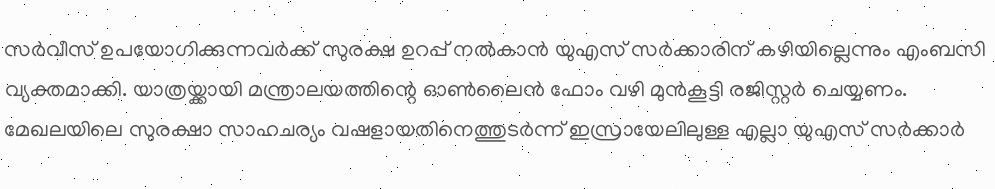സര്‍വീസ് ഉപയോഗിക്കുന്നവര്‍ക്ക് സുരക്ഷ ഉറപ്പ് നല്‍കാന്‍ യുഎസ് സര്‍ക്കാരിന് കഴിയില്ലെന്നും എംബസി വ്യക്തമാക്കി. യാത്രയ്ക്കായി മന്ത്രാലയത്തിന്റെ ഓണ്‍ലൈന്‍ ഫോം വഴി മുന്‍കൂട്ടി രജിസ്റ്റര്‍ ചെയ്യണം. മേഖലയിലെ സുരക്ഷാ സാഹചര്യം വഷളായതിനെത്തുടര്‍ന്ന് ഇസ്രായേലിലുള്ള എല്ലാ യുഎസ് സര്‍ക്കാര്‍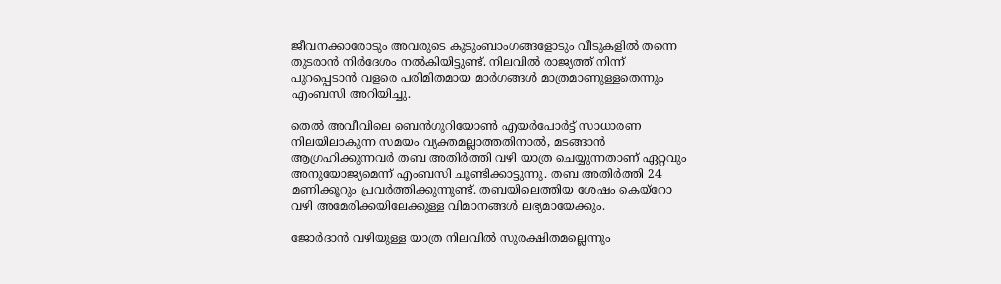ജീവനക്കാരോടും അവരുടെ കുടുംബാംഗങ്ങളോടും വീടുകളില്‍ തന്നെ തുടരാന്‍ നിര്‍ദേശം നല്‍കിയിട്ടുണ്ട്. നിലവില്‍ രാജ്യത്ത് നിന്ന് പുറപ്പെടാന്‍ വളരെ പരിമിതമായ മാര്‍ഗങ്ങള്‍ മാത്രമാണുള്ളതെന്നും എംബസി അറിയിച്ചു.

തെല്‍ അവീവിലെ ബെന്‍ഗുറിയോണ്‍ എയര്‍പോര്‍ട്ട് സാധാരണ നിലയിലാകുന്ന സമയം വ്യക്തമല്ലാത്തതിനാല്‍, മടങ്ങാന്‍ ആഗ്രഹിക്കുന്നവര്‍ തബ അതിര്‍ത്തി വഴി യാത്ര ചെയ്യുന്നതാണ് ഏറ്റവും അനുയോജ്യമെന്ന് എംബസി ചൂണ്ടിക്കാട്ടുന്നു. തബ അതിര്‍ത്തി 24 മണിക്കൂറും പ്രവര്‍ത്തിക്കുന്നുണ്ട്. തബയിലെത്തിയ ശേഷം കെയ്‌റോ വഴി അമേരിക്കയിലേക്കുള്ള വിമാനങ്ങള്‍ ലഭ്യമായേക്കും.

ജോര്‍ദാന്‍ വഴിയുള്ള യാത്ര നിലവില്‍ സുരക്ഷിതമല്ലെന്നും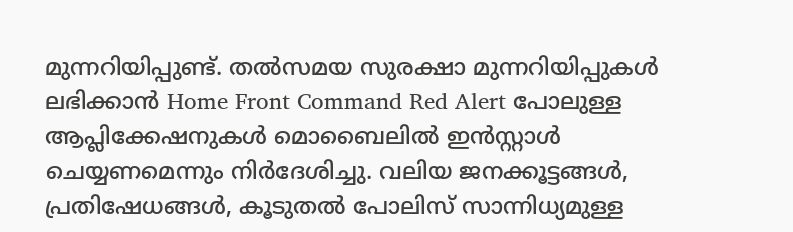മുന്നറിയിപ്പുണ്ട്. തല്‍സമയ സുരക്ഷാ മുന്നറിയിപ്പുകള്‍ ലഭിക്കാന്‍ Home Front Command Red Alert പോലുള്ള ആപ്ലിക്കേഷനുകള്‍ മൊബൈലില്‍ ഇന്‍സ്റ്റാള്‍ ചെയ്യണമെന്നും നിര്‍ദേശിച്ചു. വലിയ ജനക്കൂട്ടങ്ങള്‍, പ്രതിഷേധങ്ങള്‍, കൂടുതല്‍ പോലിസ് സാന്നിധ്യമുള്ള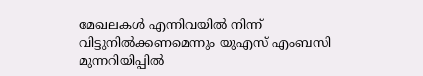മേഖലകള്‍ എന്നിവയില്‍ നിന്ന് വിട്ടുനില്‍ക്കണമെന്നും യുഎസ് എംബസി മുന്നറിയിപ്പില്‍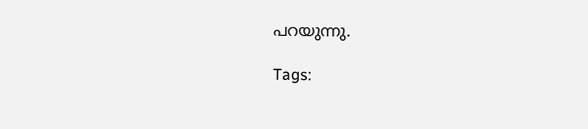പറയുന്നു.

Tags: